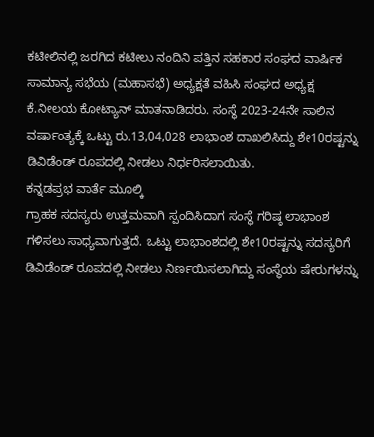ಕಟೀಲಿನಲ್ಲಿ ಜರಗಿದ ಕಟೀಲು ನಂದಿನಿ ಪತ್ತಿನ ಸಹಕಾರ ಸಂಘದ ವಾರ್ಷಿಕ ಸಾಮಾನ್ಯ ಸಭೆಯ (ಮಹಾಸಭೆ) ಅಧ್ಯಕ್ಷತೆ ವಹಿಸಿ ಸಂಘದ ಅಧ್ಯಕ್ಷ ಕೆ.ನೀಲಯ ಕೋಟ್ಯಾನ್ ಮಾತನಾಡಿದರು. ಸಂಸ್ಥೆ 2023-24ನೇ ಸಾಲಿನ ವರ್ಷಾಂತ್ಯಕ್ಕೆ ಒಟ್ಟು ರು.13,04,028 ಲಾಭಾಂಶ ದಾಖಲಿಸಿದ್ದು ಶೇ10ರಷ್ಟನ್ನು ಡಿವಿಡೆಂಡ್ ರೂಪದಲ್ಲಿ ನೀಡಲು ನಿರ್ಧರಿಸಲಾಯಿತು.
ಕನ್ನಡಪ್ರಭ ವಾರ್ತೆ ಮೂಲ್ಕಿ
ಗ್ರಾಹಕ ಸದಸ್ಯರು ಉತ್ತಮವಾಗಿ ಸ್ಪಂದಿಸಿದಾಗ ಸಂಸ್ಥೆ ಗರಿಷ್ಠ ಲಾಭಾಂಶ ಗಳಿಸಲು ಸಾಧ್ಯವಾಗುತ್ತದೆ. ಒಟ್ಟು ಲಾಭಾಂಶದಲ್ಲಿ ಶೇ10ರಷ್ಟನ್ನು ಸದಸ್ಯರಿಗೆ ಡಿವಿಡೆಂಡ್ ರೂಪದಲ್ಲಿ ನೀಡಲು ನಿರ್ಣಯಿಸಲಾಗಿದ್ದು ಸಂಸ್ಥೆಯ ಷೇರುಗಳನ್ನು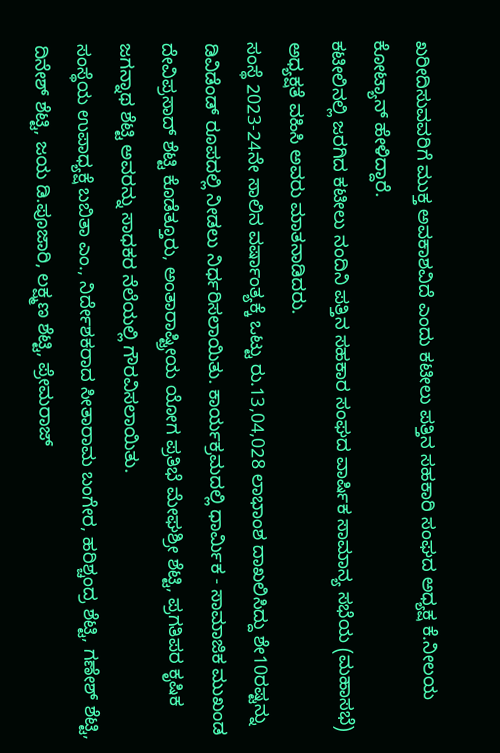ಖರೀದಿಸುವವರಿಗೆ ಮುಕ್ತ ಅವಕಾಶವಿದೆ ಎಂದು ಕಟೀಲು ಪತ್ತಿನ ಸಹಕಾರಿ ಸಂಘದ ಅಧ್ಯಕ್ಷ ಕೆ.ನೀಲಯ ಕೋಟ್ಯಾನ್ ಹೇಳಿದ್ದಾರೆ.
ಕಟೀಲಿನಲ್ಲಿ ಜರಗಿದ ಕಟೀಲು ನಂದಿನಿ ಪತ್ತಿನ ಸಹಕಾರ ಸಂಘದ ವಾರ್ಷಿಕ ಸಾಮಾನ್ಯ ಸಭೆಯ (ಮಹಾಸಭೆ) ಅಧ್ಯಕ್ಷತೆ ವಹಿಸಿ ಅವರು ಮಾತನಾಡಿದರು.
ಸಂಸ್ಥೆ 2023-24ನೇ ಸಾಲಿನ ವರ್ಷಾಂತ್ಯಕ್ಕೆ ಒಟ್ಟು ರು.13,04,028 ಲಾಭಾಂಶ ದಾಖಲಿಸಿದ್ದು ಶೇ10ರಷ್ಟನ್ನು ಡಿವಿಡೆಂಡ್ ರೂಪದಲ್ಲಿ ನೀಡಲು ನಿರ್ಧರಿಸಲಾಯಿತು. ಕಾರ್ಯಕ್ರಮದಲ್ಲಿ ಧಾರ್ಮಿಕ - ಸಾಮಾಜಿಕ ಮುಖಂಡ ದೇವಿಪ್ರಸಾದ್ ಶೆಟ್ಟಿ ಕೊಡೆತ್ತೂರು, ಅಂತಾರಾಷ್ಟ್ರೀಯ ಯೋಗ ಪ್ರತಿಭೆ ಮೇಘಶ್ರೀ ಶೆಟ್ಟಿ, ಪ್ರಗತಿಪರ ಕೃಷಿಕ ಜಗನ್ನಾಥ ಶೆಟ್ಟಿ ಅವರನ್ನು ಸಾಧಕರ ನೆಲೆಯಲ್ಲಿ ಗೌರವಿಸಲಾಯಿತು.
ಸಂಸ್ಥೆಯ ಉಪಾಧ್ಯಕ್ಷೆ ಬಬಿತಾ ಎಂ., ನಿರ್ದೇಶಕರಾದ ಸೀತಾರಾಮ ಬಂಗೇರ, ಹರಿಶ್ಚಂದ್ರ ಶೆಟ್ಟಿ, ಗಣೇಶ್ ಶೆಟ್ಟಿ, ದಿನೇಶ್ ಶೆಟ್ಟಿ, ಜಯ ಡಿ.ಪೂಜಾರಿ, ಲಕ್ಷ್ಮಣ ಶೆಟ್ಟಿ, ಪ್ರೇಮರಾಜ್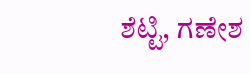ಶೆಟ್ಟಿ, ಗಣೇಶ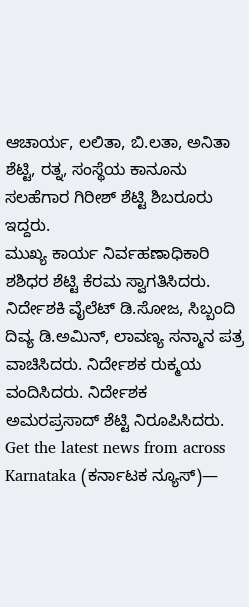ಆಚಾರ್ಯ, ಲಲಿತಾ, ಬಿ.ಲತಾ, ಅನಿತಾ ಶೆಟ್ಟಿ, ರತ್ನ, ಸಂಸ್ಥೆಯ ಕಾನೂನು ಸಲಹೆಗಾರ ಗಿರೀಶ್ ಶೆಟ್ಟಿ ಶಿಬರೂರು ಇದ್ದರು.
ಮುಖ್ಯ ಕಾರ್ಯ ನಿರ್ವಹಣಾಧಿಕಾರಿ ಶಶಿಧರ ಶೆಟ್ಟಿ ಕೆರಮ ಸ್ವಾಗತಿಸಿದರು. ನಿರ್ದೇಶಕಿ ವೈಲೆಟ್ ಡಿ.ಸೋಜ, ಸಿಬ್ಬಂದಿ ದಿವ್ಯ ಡಿ.ಅಮಿನ್, ಲಾವಣ್ಯ ಸನ್ಮಾನ ಪತ್ರ ವಾಚಿಸಿದರು. ನಿರ್ದೇಶಕ ರುಕ್ಮಯ ವಂದಿಸಿದರು. ನಿರ್ದೇಶಕ ಅಮರಪ್ರಸಾದ್ ಶೆಟ್ಟಿ ನಿರೂಪಿಸಿದರು.
Get the latest news from across Karnataka (ಕರ್ನಾಟಕ ನ್ಯೂಸ್)—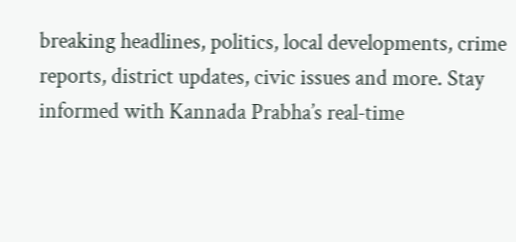breaking headlines, politics, local developments, crime reports, district updates, civic issues and more. Stay informed with Kannada Prabha’s real‑time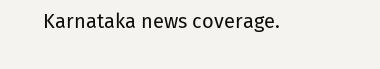Karnataka news coverage.